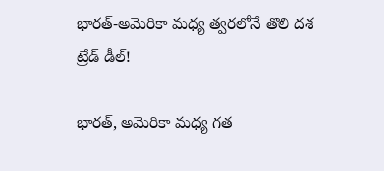భారత్-అమెరికా మధ్య త్వరలోనే తొలి దశ ట్రేడ్ డీల్!

భారత్, అమెరికా మధ్య గత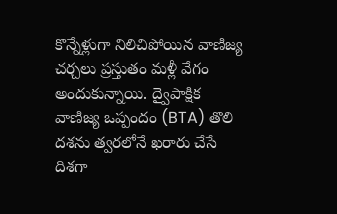కొన్నేళ్లుగా నిలిచిపోయిన వాణిజ్య చర్చలు ప్రస్తుతం మళ్లీ వేగం అందుకున్నాయి. ద్వైపాక్షిక వాణిజ్య ఒప్పందం (BTA) తొలి దశను త్వరలోనే ఖరారు చేసే దిశగా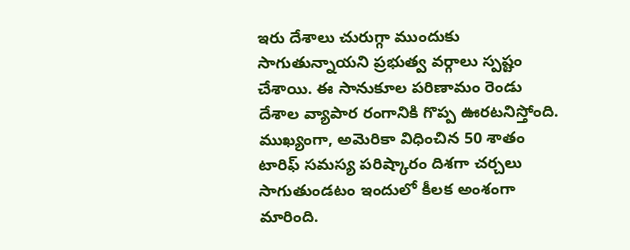ఇరు దేశాలు చురుగ్గా ముందుకు సాగుతున్నాయని ప్రభుత్వ వర్గాలు స్పష్టం చేశాయి. ఈ సానుకూల పరిణామం రెండు దేశాల వ్యాపార రంగానికి గొప్ప ఊరటనిస్తోంది. ముఖ్యంగా, అమెరికా విధించిన 50 శాతం టారిఫ్ సమస్య పరిష్కారం దిశగా చర్చలు సాగుతుండటం ఇందులో కీలక అంశంగా మారింది.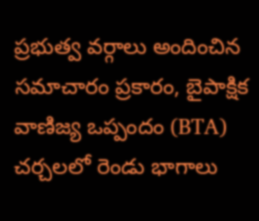ప్రభుత్వ వర్గాలు అందించిన సమాచారం ప్రకారం, బైపాక్షిక వాణిజ్య ఒప్పందం (BTA) చర్చలలో రెండు భాగాలు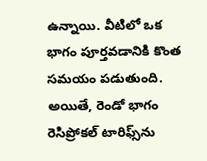ఉన్నాయి. వీటిలో ఒక భాగం పూర్తవడానికి కొంత సమయం పడుతుంది. అయితే, రెండో భాగం రెసిప్రోకల్ టారిఫ్స్‌ను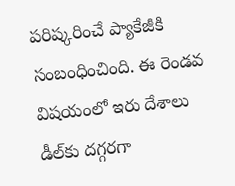పరిష్కరించే ప్యాకేజీకి సంబంధించింది. ఈ రెండవ విషయంలో ఇరు దేశాలు డీల్‌కు దగ్గరగా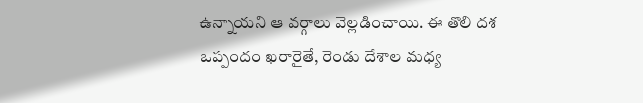ఉన్నాయని ఆ వర్గాలు వెల్లడించాయి. ఈ తొలి దశ ఒప్పందం ఖరారైతే, రెండు దేశాల మధ్య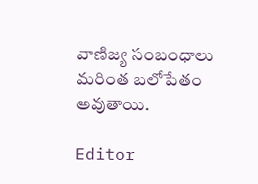వాణిజ్య సంబంధాలు మరింత బలోపేతం అవుతాయి.

Editor